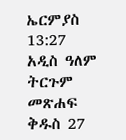ኤርምያስ 13:27 አዲስ ዓለም ትርጉም መጽሐፍ ቅዱስ 27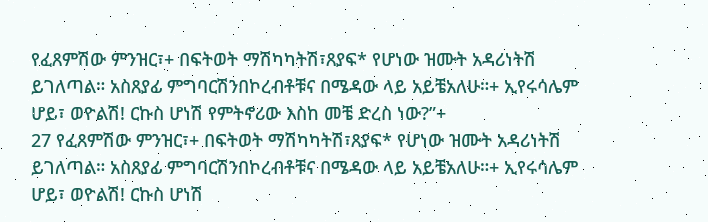የፈጸምሽው ምንዝር፣+ በፍትወት ማሽካካትሽ፣ጸያፍ* የሆነው ዝሙት አዳሪነትሽ ይገለጣል። አስጸያፊ ምግባርሽንበኮረብቶቹና በሜዳው ላይ አይቼአለሁ።+ ኢየሩሳሌም ሆይ፣ ወዮልሽ! ርኩስ ሆነሽ የምትኖሪው እስከ መቼ ድረስ ነው?”+
27 የፈጸምሽው ምንዝር፣+ በፍትወት ማሽካካትሽ፣ጸያፍ* የሆነው ዝሙት አዳሪነትሽ ይገለጣል። አስጸያፊ ምግባርሽንበኮረብቶቹና በሜዳው ላይ አይቼአለሁ።+ ኢየሩሳሌም ሆይ፣ ወዮልሽ! ርኩስ ሆነሽ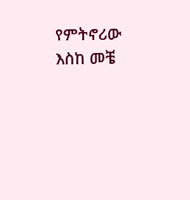የምትኖሪው እስከ መቼ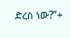ድረስ ነው?”+